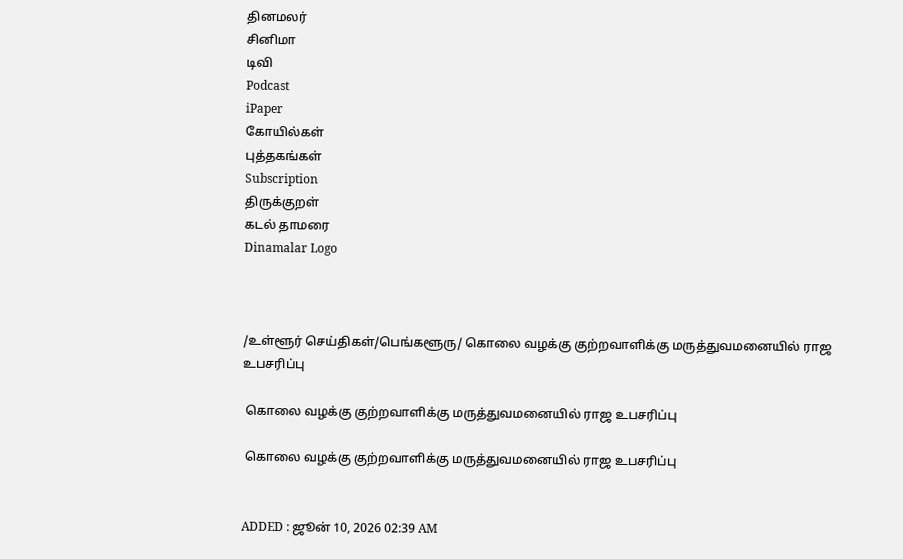தினமலர்
சினிமா
டிவி
Podcast
iPaper
கோயில்கள்
புத்தகங்கள்
Subscription
திருக்குறள்
கடல் தாமரை
Dinamalar Logo



/உள்ளூர் செய்திகள்/பெங்களூரு/ கொலை வழக்கு குற்றவாளிக்கு மருத்துவமனையில் ராஜ உபசரிப்பு

 கொலை வழக்கு குற்றவாளிக்கு மருத்துவமனையில் ராஜ உபசரிப்பு

 கொலை வழக்கு குற்றவாளிக்கு மருத்துவமனையில் ராஜ உபசரிப்பு


ADDED : ஜூன் 10, 2026 02:39 AM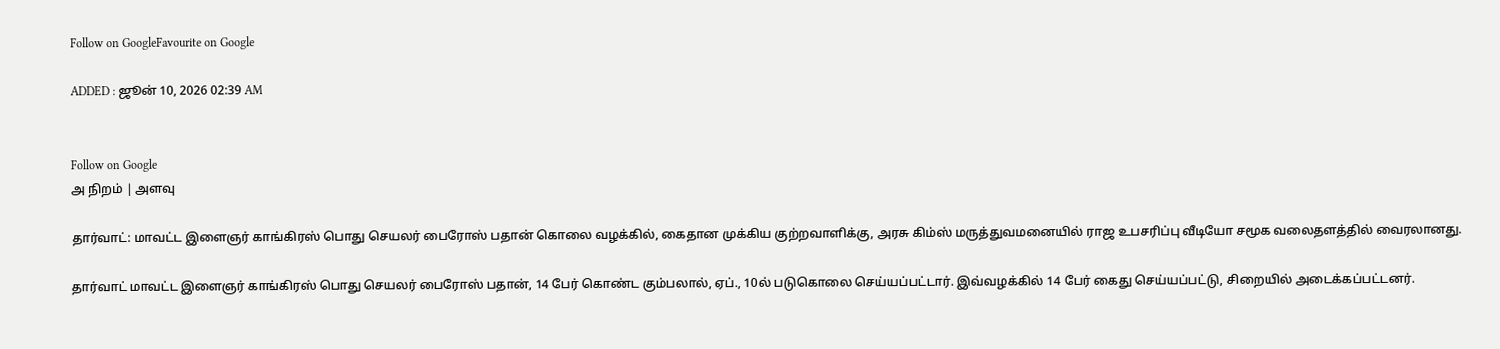Follow on GoogleFavourite on Google

ADDED : ஜூன் 10, 2026 02:39 AM


Follow on Google
அ நிறம் | அளவு

தார்வாட்: மாவட்ட இளைஞர் காங்கிரஸ் பொது செயலர் பைரோஸ் பதான் கொலை வழக்கில், கைதான முக்கிய குற்றவாளிக்கு, அரசு கிம்ஸ் மருத்துவமனையில் ராஜ உபசரிப்பு வீடியோ சமூக வலைதளத்தில் வைரலானது.

தார்வாட் மாவட்ட இளைஞர் காங்கிரஸ் பொது செயலர் பைரோஸ் பதான், 14 பேர் கொண்ட கும்பலால், ஏப்., 10ல் படுகொலை செய்யப்பட்டார். இவ்வழக்கில் 14 பேர் கைது செய்யப்பட்டு, சிறையில் அடைக்கப்பட்டனர்.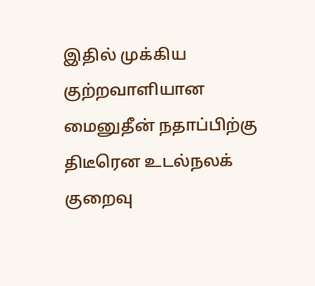இதில் முக்கிய குற்றவாளியான மைனுதீன் நதாப்பிற்கு திடீரென உடல்நலக் குறைவு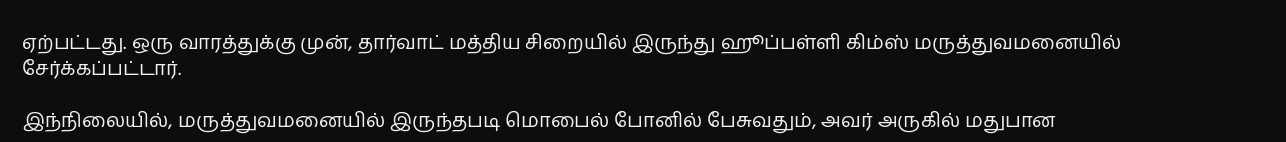ஏற்பட்டது. ஒரு வாரத்துக்கு முன், தார்வாட் மத்திய சிறையில் இருந்து ஹூப்பள்ளி கிம்ஸ் மருத்துவமனையில் சேர்க்கப்பட்டார்.

இந்நிலையில், மருத்துவமனையில் இருந்தபடி மொபைல் போனில் பேசுவதும், அவர் அருகில் மதுபான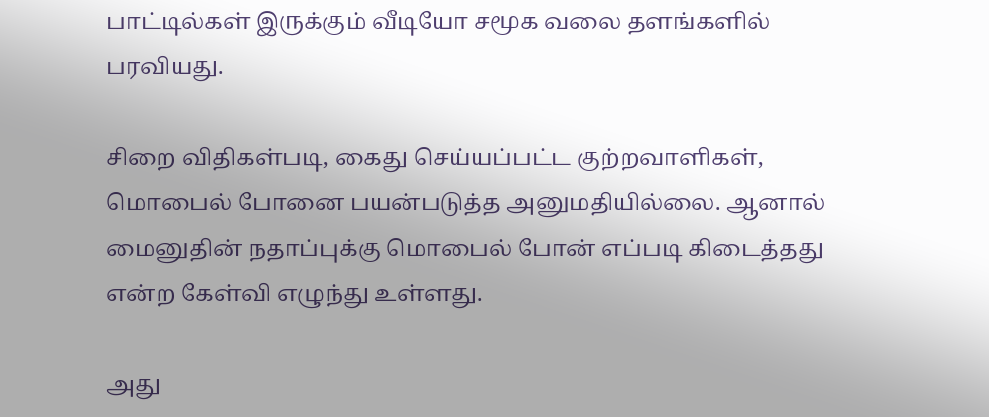பாட்டில்கள் இருக்கும் வீடியோ சமூக வலை தளங்களில் பரவியது.

சிறை விதிகள்படி, கைது செய்யப்பட்ட குற்றவாளிகள், மொபைல் போனை பயன்படுத்த அனுமதியில்லை. ஆனால் மைனுதின் நதாப்புக்கு மொபைல் போன் எப்படி கிடைத்தது என்ற கேள்வி எழுந்து உள்ளது.

அது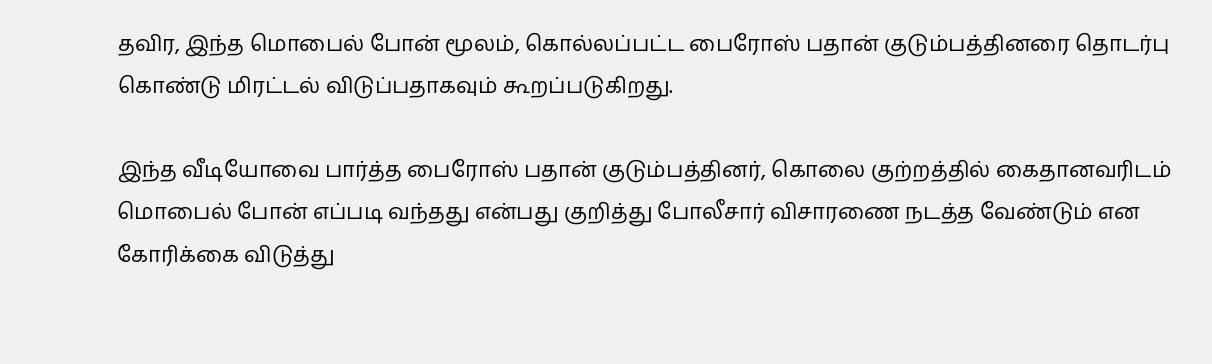தவிர, இந்த மொபைல் போன் மூலம், கொல்லப்பட்ட பைரோஸ் பதான் குடும்பத்தினரை தொடர்பு கொண்டு மிரட்டல் விடுப்பதாகவும் கூறப்படுகிறது.

இந்த வீடியோவை பார்த்த பைரோஸ் பதான் குடும்பத்தினர், கொலை குற்றத்தில் கைதானவரிடம் மொபைல் போன் எப்படி வந்தது என்பது குறித்து போலீசார் விசாரணை நடத்த வேண்டும் என கோரிக்கை விடுத்து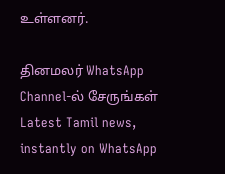உள்ளனர்.

தினமலர் WhatsApp Channel-ல் சேருங்கள்
Latest Tamil news, instantly on WhatsApp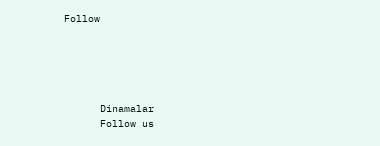Follow





      Dinamalar
      Follow us